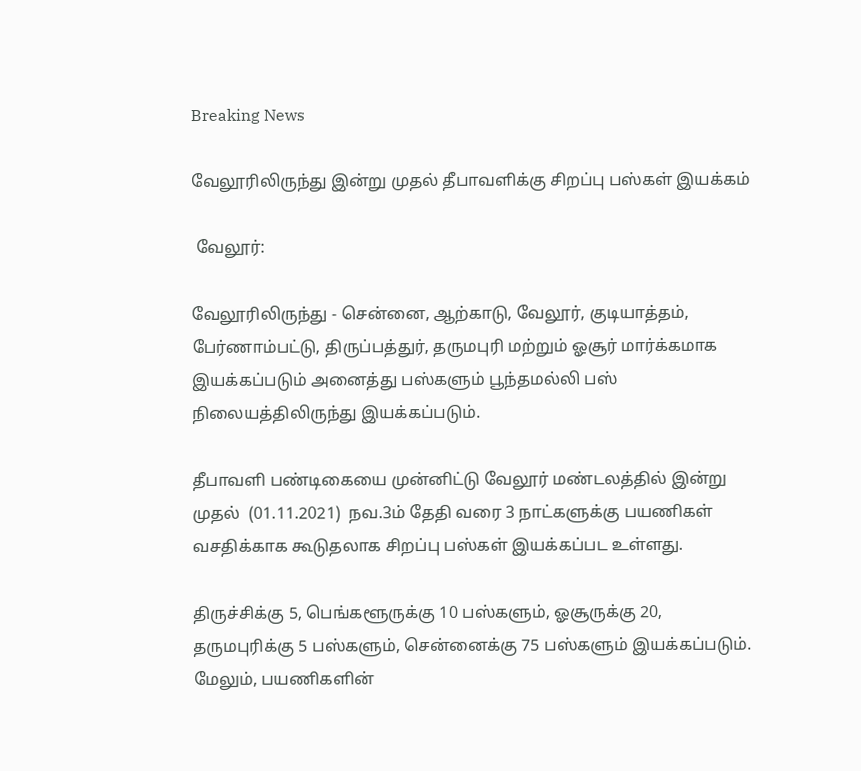Breaking News

வேலூரிலிருந்து இன்று முதல் தீபாவளிக்கு சிறப்பு பஸ்கள் இயக்கம்

 வேலூர்:

வேலூரிலிருந்து - சென்னை, ஆற்காடு, வேலூர், குடியாத்தம், பேர்ணாம்பட்டு, திருப்பத்துர், தருமபுரி மற்றும் ஓசூர் மார்க்கமாக இயக்கப்படும் அனைத்து பஸ்களும் பூந்தமல்லி பஸ் நிலையத்திலிருந்து இயக்கப்படும்.

தீபாவளி பண்டிகையை முன்னிட்டு வேலூர் மண்டலத்தில் இன்று முதல்  (01.11.2021)  நவ.3ம் தேதி வரை 3 நாட்களுக்கு பயணிகள் வசதிக்காக கூடுதலாக சிறப்பு பஸ்கள் இயக்கப்பட உள்ளது.

திருச்சிக்கு 5, பெங்களூருக்கு 10 பஸ்களும், ஓசூருக்கு 20, தருமபுரிக்கு 5 பஸ்களும், சென்னைக்கு 75 பஸ்களும் இயக்கப்படும். மேலும், பயணிகளின்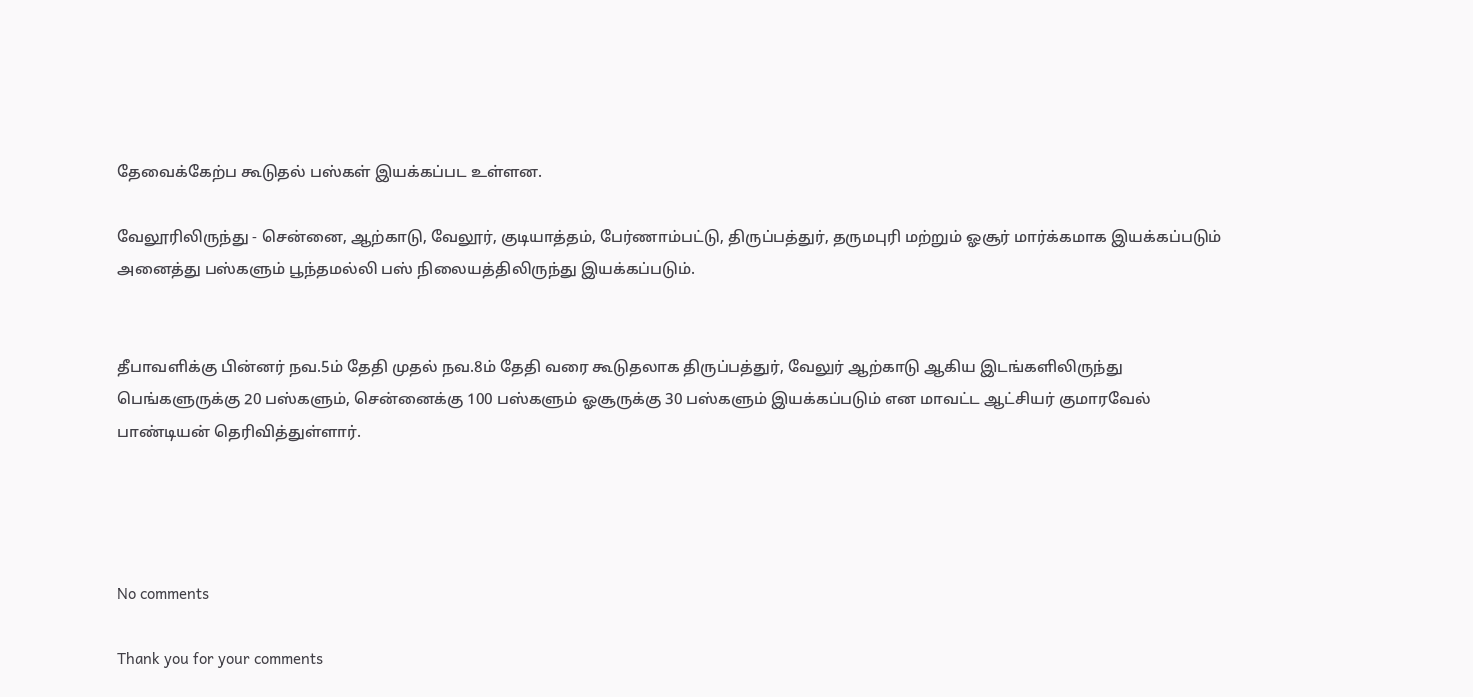தேவைக்கேற்ப கூடுதல் பஸ்கள் இயக்கப்பட உள்ளன.

வேலூரிலிருந்து - சென்னை, ஆற்காடு, வேலூர், குடியாத்தம், பேர்ணாம்பட்டு, திருப்பத்துர், தருமபுரி மற்றும் ஓசூர் மார்க்கமாக இயக்கப்படும் அனைத்து பஸ்களும் பூந்தமல்லி பஸ் நிலையத்திலிருந்து இயக்கப்படும்.


தீபாவளிக்கு பின்னர் நவ.5ம் தேதி முதல் நவ.8ம் தேதி வரை கூடுதலாக திருப்பத்துர், வேலுர் ஆற்காடு ஆகிய இடங்களிலிருந்து பெங்களுருக்கு 20 பஸ்களும், சென்னைக்கு 100 பஸ்களும் ஓசூருக்கு 30 பஸ்களும் இயக்கப்படும் என மாவட்ட ஆட்சியர் குமாரவேல் பாண்டியன் தெரிவித்துள்ளார்.




No comments

Thank you for your comments